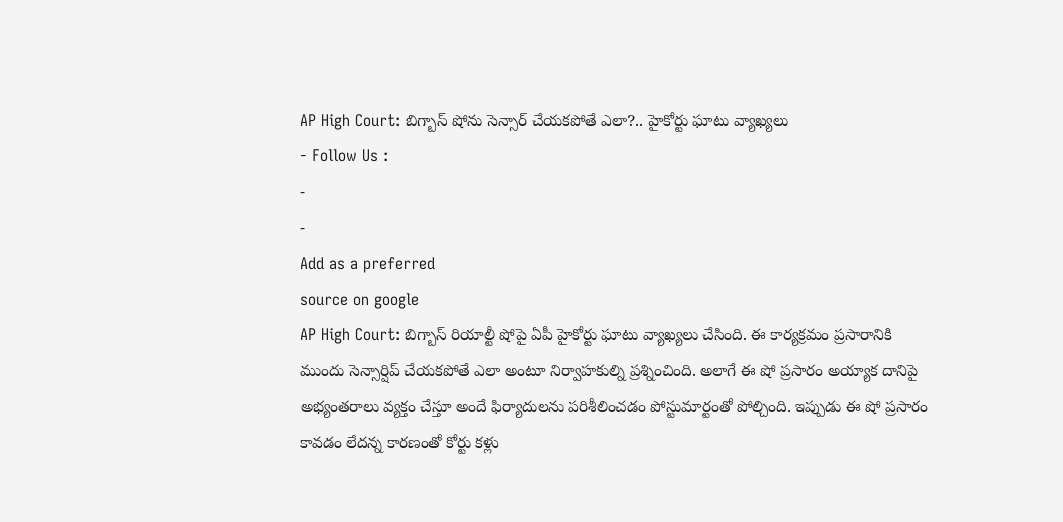AP High Court: బిగ్బాస్ షోను సెన్సార్ చేయకపోతే ఎలా?.. హైకోర్టు ఘాటు వ్యాఖ్యలు
- Follow Us :
-
-
Add as a preferred
source on google
AP High Court: బిగ్బాస్ రియాల్టీ షోపై ఏపీ హైకోర్టు ఘాటు వ్యాఖ్యలు చేసింది. ఈ కార్యక్రమం ప్రసారానికి ముందు సెన్సార్షిప్ చేయకపోతే ఎలా అంటూ నిర్వాహకుల్ని ప్రశ్నించింది. అలాగే ఈ షో ప్రసారం అయ్యాక దానిపై అభ్యంతరాలు వ్యక్తం చేస్తూ అందే ఫిర్యాదులను పరిశీలించడం పోస్టుమార్టంతో పోల్చింది. ఇప్పుడు ఈ షో ప్రసారం కావడం లేదన్న కారణంతో కోర్టు కళ్లు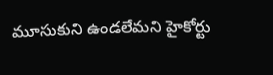మూసుకుని ఉండలేమని హైకోర్టు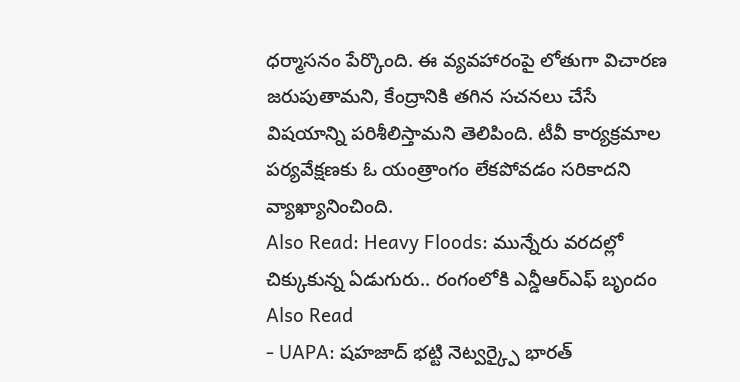ధర్మాసనం పేర్కొంది. ఈ వ్యవహారంపై లోతుగా విచారణ జరుపుతామని, కేంద్రానికి తగిన సచనలు చేసే విషయాన్ని పరిశీలిస్తామని తెలిపింది. టీవీ కార్యక్రమాల పర్యవేక్షణకు ఓ యంత్రాంగం లేకపోవడం సరికాదని వ్యాఖ్యానించింది.
Also Read: Heavy Floods: మున్నేరు వరదల్లో చిక్కుకున్న ఏడుగురు.. రంగంలోకి ఎన్డీఆర్ఎఫ్ బృందం
Also Read
- UAPA: షహజాద్ భట్టి నెట్వర్క్పై భారత్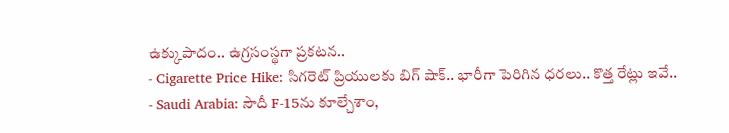ఉక్కుపాదం.. ఉగ్రసంస్థగా ప్రకటన..
- Cigarette Price Hike: సిగరెట్ ప్రియులకు బిగ్ షాక్.. భారీగా పెరిగిన ధరలు.. కొత్త రేట్లు ఇవే..
- Saudi Arabia: సౌదీ F-15ను కూల్చేశాం,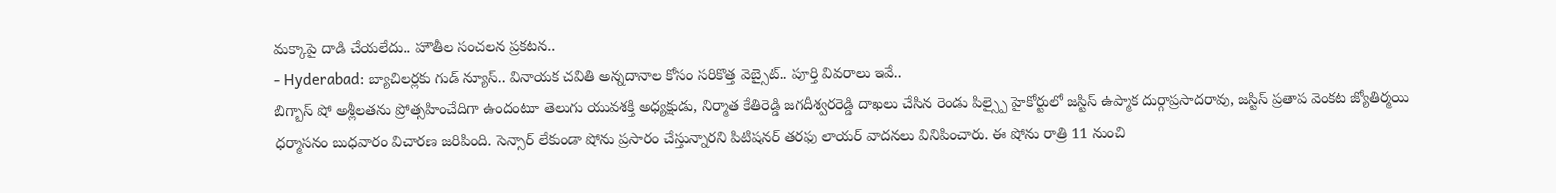మక్కాపై దాడి చేయలేదు.. హౌతీల సంచలన ప్రకటన..
- Hyderabad: బ్యాచిలర్లకు గుడ్ న్యూస్.. వినాయక చవితి అన్నదానాల కోసం సరికొత్త వెబ్సైట్.. పూర్తి వివరాలు ఇవే..
బిగ్బాస్ షో అశ్లీలతను ప్రోత్సహించేదిగా ఉందంటూ తెలుగు యువశక్తి అధ్యక్షుడు, నిర్మాత కేతిరెడ్డి జగదీశ్వరరెడ్డి దాఖలు చేసిన రెండు పిల్స్పై హైకోర్టులో జస్టిస్ ఉప్మాక దుర్గాప్రసాదరావు, జస్టిస్ ప్రతాప వెంకట జ్యోతిర్మయి ధర్మాసనం బుధవారం విచారణ జరిపింది. సెన్సార్ లేకుండా షోను ప్రసారం చేస్తున్నారని పిటిషనర్ తరఫు లాయర్ వాదనలు వినిపించారు. ఈ షోను రాత్రి 11 నుంచి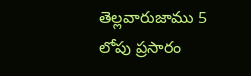తెల్లవారుజాము 5 లోపు ప్రసారం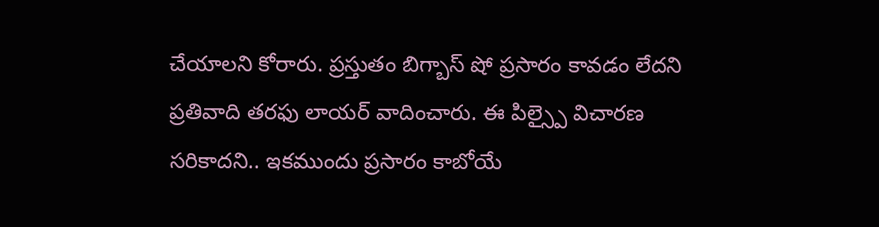చేయాలని కోరారు. ప్రస్తుతం బిగ్బాస్ షో ప్రసారం కావడం లేదని ప్రతివాది తరఫు లాయర్ వాదించారు. ఈ పిల్స్పై విచారణ సరికాదని.. ఇకముందు ప్రసారం కాబోయే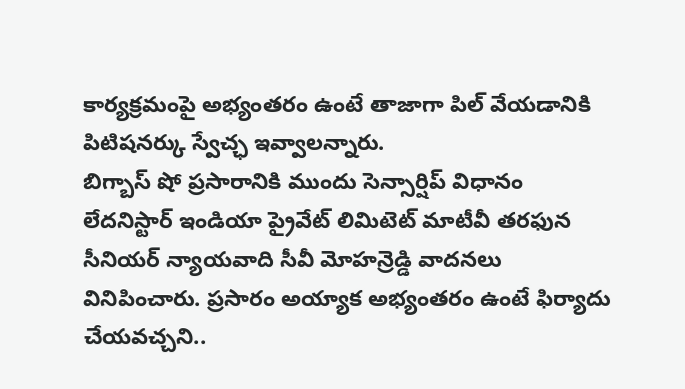కార్యక్రమంపై అభ్యంతరం ఉంటే తాజాగా పిల్ వేయడానికి పిటిషనర్కు స్వేచ్ఛ ఇవ్వాలన్నారు.
బిగ్బాస్ షో ప్రసారానికి ముందు సెన్సార్షిప్ విధానం లేదనిస్టార్ ఇండియా ప్రైవేట్ లిమిటెట్ మాటీవీ తరఫున సీనియర్ న్యాయవాది సీవీ మోహన్రెడ్డి వాదనలు వినిపించారు. ప్రసారం అయ్యాక అభ్యంతరం ఉంటే ఫిర్యాదు చేయవచ్చని..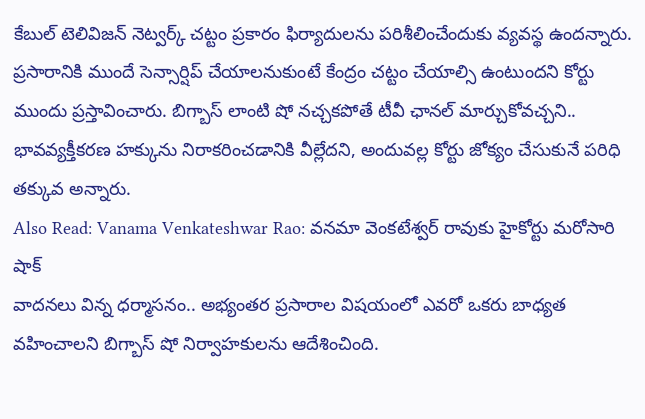కేబుల్ టెలివిజన్ నెట్వర్క్ చట్టం ప్రకారం ఫిర్యాదులను పరిశీలించేందుకు వ్యవస్థ ఉందన్నారు. ప్రసారానికి ముందే సెన్సార్షిప్ చేయాలనుకుంటే కేంద్రం చట్టం చేయాల్సి ఉంటుందని కోర్టు ముందు ప్రస్తావించారు. బిగ్బాస్ లాంటి షో నచ్చకపోతే టీవీ ఛానల్ మార్చుకోవచ్చని.. భావవ్యక్తీకరణ హక్కును నిరాకరించడానికి వీల్లేదని, అందువల్ల కోర్టు జోక్యం చేసుకునే పరిధి తక్కువ అన్నారు.
Also Read: Vanama Venkateshwar Rao: వనమా వెంకటేశ్వర్ రావుకు హైకోర్టు మరోసారి షాక్
వాదనలు విన్న ధర్మాసనం.. అభ్యంతర ప్రసారాల విషయంలో ఎవరో ఒకరు బాధ్యత వహించాలని బిగ్బాస్ షో నిర్వాహకులను ఆదేశించింది.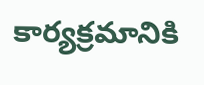కార్యక్రమానికి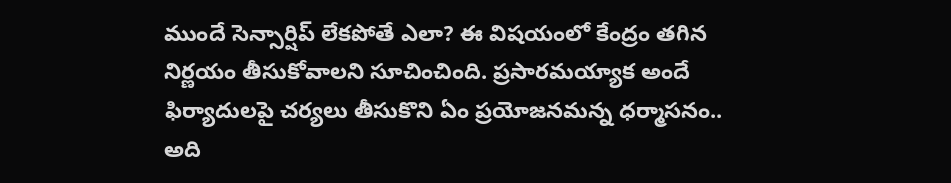ముందే సెన్సార్షిప్ లేకపోతే ఎలా? ఈ విషయంలో కేంద్రం తగిన నిర్ణయం తీసుకోవాలని సూచించింది. ప్రసారమయ్యాక అందే ఫిర్యాదులపై చర్యలు తీసుకొని ఏం ప్రయోజనమన్న ధర్మాసనం.. అది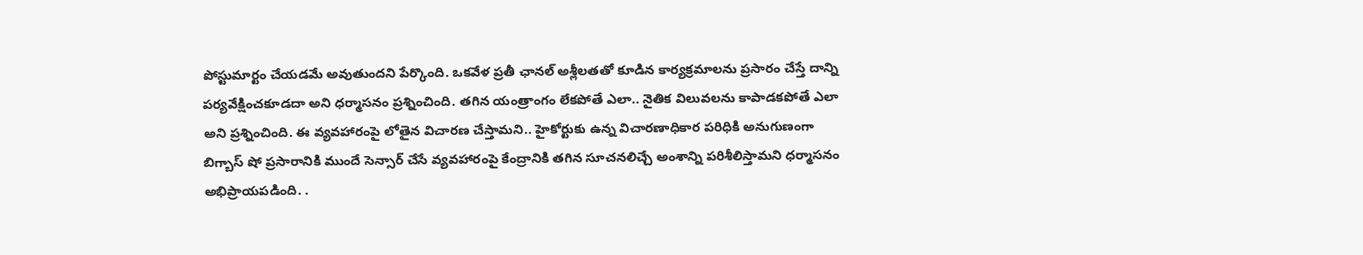పోస్టుమార్టం చేయడమే అవుతుందని పేర్కొంది. ఒకవేళ ప్రతీ ఛానల్ అశ్లీలతతో కూడిన కార్యక్రమాలను ప్రసారం చేస్తే దాన్ని పర్యవేక్షించకూడదా అని ధర్మాసనం ప్రశ్నించింది. తగిన యంత్రాంగం లేకపోతే ఎలా.. నైతిక విలువలను కాపాడకపోతే ఎలా అని ప్రశ్నించింది. ఈ వ్యవహారంపై లోతైన విచారణ చేస్తామని.. హైకోర్టుకు ఉన్న విచారణాధికార పరిధికి అనుగుణంగా బిగ్బాస్ షో ప్రసారానికి ముందే సెన్సార్ చేసే వ్యవహారంపై కేంద్రానికి తగిన సూచనలిచ్చే అంశాన్ని పరిశీలిస్తామని ధర్మాసనం అభిప్రాయపడింది. .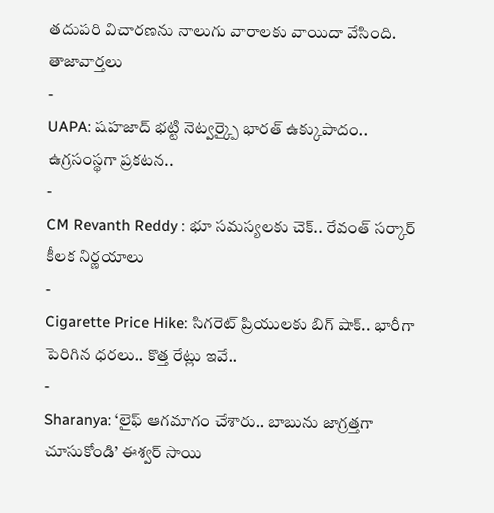తదుపరి విచారణను నాలుగు వారాలకు వాయిదా వేసింది.
తాజావార్తలు
-
UAPA: షహజాద్ భట్టి నెట్వర్క్పై భారత్ ఉక్కుపాదం.. ఉగ్రసంస్థగా ప్రకటన..
-
CM Revanth Reddy : భూ సమస్యలకు చెక్.. రేవంత్ సర్కార్ కీలక నిర్ణయాలు
-
Cigarette Price Hike: సిగరెట్ ప్రియులకు బిగ్ షాక్.. భారీగా పెరిగిన ధరలు.. కొత్త రేట్లు ఇవే..
-
Sharanya: ‘లైఫ్ ఆగమాగం చేశారు.. బాబును జాగ్రత్తగా చూసుకోండి’ ఈశ్వర్ సాయి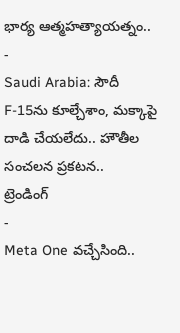భార్య ఆత్మహత్యాయత్నం..
-
Saudi Arabia: సౌదీ F-15ను కూల్చేశాం, మక్కాపై దాడి చేయలేదు.. హౌతీల సంచలన ప్రకటన..
ట్రెండింగ్
-
Meta One వచ్చేసింది..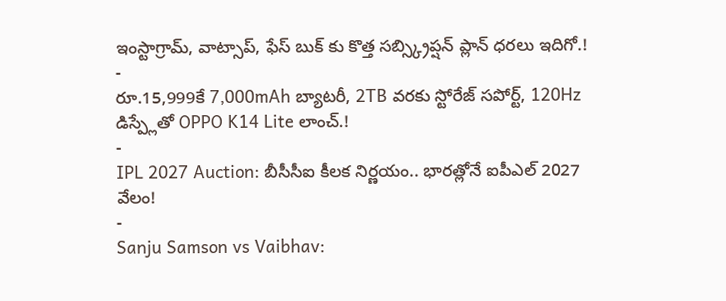ఇంస్టాగ్రామ్, వాట్సాప్, ఫేస్ బుక్ కు కొత్త సబ్స్క్రిప్షన్ ప్లాన్ ధరలు ఇదిగో.!
-
రూ.15,999కే 7,000mAh బ్యాటరీ, 2TB వరకు స్టోరేజ్ సపోర్ట్, 120Hz డిస్ప్లేతో OPPO K14 Lite లాంచ్.!
-
IPL 2027 Auction: బీసీసీఐ కీలక నిర్ణయం.. భారత్లోనే ఐపీఎల్ 2027 వేలం!
-
Sanju Samson vs Vaibhav: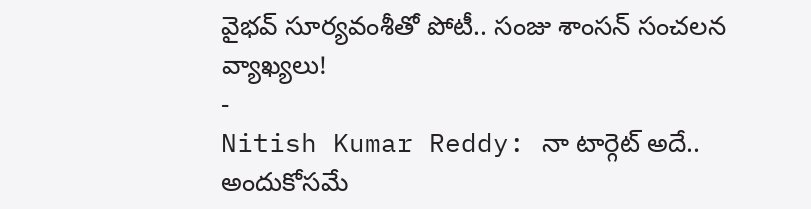వైభవ్ సూర్యవంశీతో పోటీ.. సంజు శాంసన్ సంచలన వ్యాఖ్యలు!
-
Nitish Kumar Reddy: నా టార్గెట్ అదే.. అందుకోసమే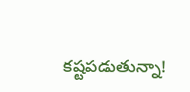కష్టపడుతున్నా!